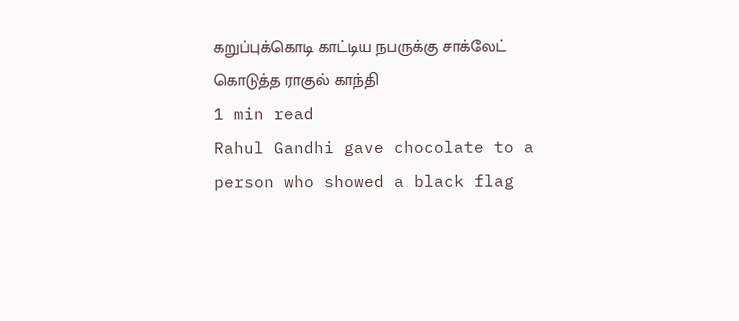கறுப்புக்கொடி காட்டிய நபருக்கு சாக்லேட் கொடுத்த ராகுல் காந்தி
1 min read
Rahul Gandhi gave chocolate to a person who showed a black flag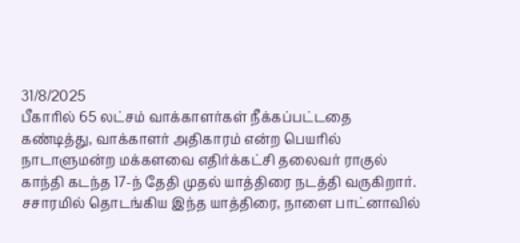31/8/2025
பீகாரில் 65 லட்சம் வாக்காளர்கள் நீக்கப்பட்டதை கண்டித்து, வாக்காளர் அதிகாரம் என்ற பெயரில் நாடாளுமன்ற மக்களவை எதிர்க்கட்சி தலைவர் ராகுல் காந்தி கடந்த 17-ந் தேதி முதல் யாத்திரை நடத்தி வருகிறார். சசாரமில் தொடங்கிய இந்த யாத்திரை, நாளை பாட்னாவில்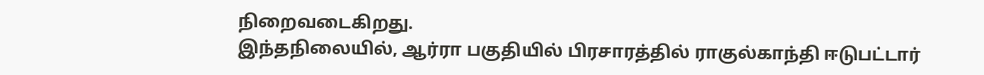நிறைவடைகிறது.
இந்தநிலையில், ஆர்ரா பகுதியில் பிரசாரத்தில் ராகுல்காந்தி ஈடுபட்டார்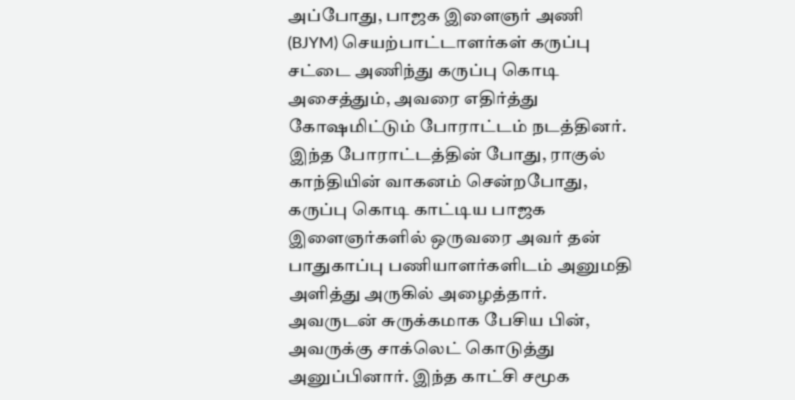அப்போது, பாஜக இளைஞர் அணி (BJYM) செயற்பாட்டாளர்கள் கருப்பு சட்டை அணிந்து கருப்பு கொடி அசைத்தும், அவரை எதிர்த்து கோஷமிட்டும் போராட்டம் நடத்தினர்.
இந்த போராட்டத்தின் போது, ராகுல் காந்தியின் வாகனம் சென்றபோது, கருப்பு கொடி காட்டிய பாஜக இளைஞர்களில் ஒருவரை அவர் தன் பாதுகாப்பு பணியாளர்களிடம் அனுமதி அளித்து அருகில் அழைத்தார். அவருடன் சுருக்கமாக பேசிய பின், அவருக்கு சாக்லெட் கொடுத்து அனுப்பினார். இந்த காட்சி சமூக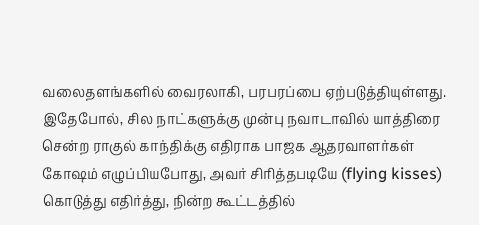வலைதளங்களில் வைரலாகி, பரபரப்பை ஏற்படுத்தியுள்ளது.
இதேபோல், சில நாட்களுக்கு முன்பு நவாடாவில் யாத்திரை சென்ற ராகுல் காந்திக்கு எதிராக பாஜக ஆதரவாளர்கள் கோஷம் எழுப்பியபோது, அவர் சிரித்தபடியே (flying kisses) கொடுத்து எதிர்த்து, நின்ற கூட்டத்தில்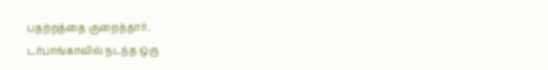பதற்றத்தை குறைத்தார்.
டர்பாங்காவில் நடந்த ஒரு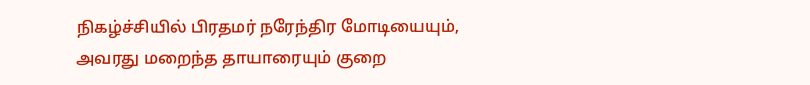நிகழ்ச்சியில் பிரதமர் நரேந்திர மோடியையும், அவரது மறைந்த தாயாரையும் குறை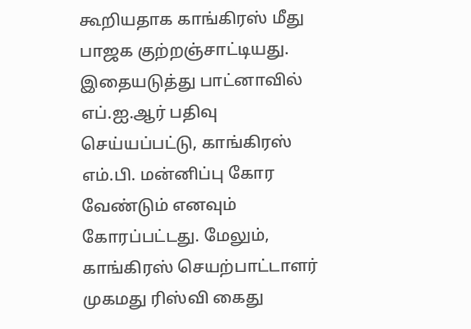கூறியதாக காங்கிரஸ் மீது பாஜக குற்றஞ்சாட்டியது. இதையடுத்து பாட்னாவில் எப்.ஐ.ஆர் பதிவு செய்யப்பட்டு, காங்கிரஸ் எம்.பி. மன்னிப்பு கோர வேண்டும் எனவும் கோரப்பட்டது. மேலும், காங்கிரஸ் செயற்பாட்டாளர் முகமது ரிஸ்வி கைது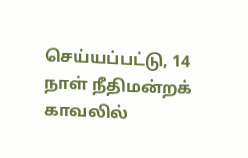செய்யப்பட்டு, 14 நாள் நீதிமன்றக் காவலில்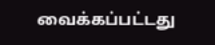வைக்கப்பட்டது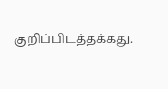குறிப்பிடத்தக்கது.